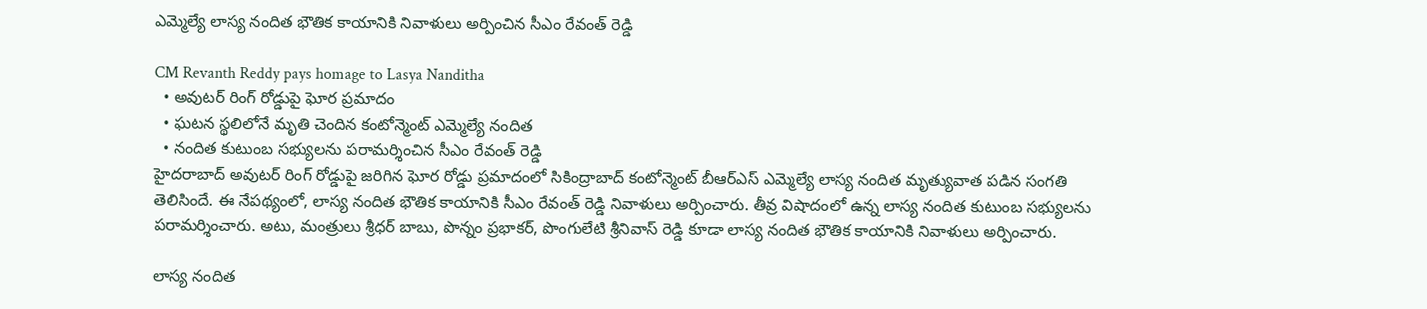ఎమ్మెల్యే లాస్య నందిత భౌతిక కాయానికి నివాళులు అర్పించిన సీఎం రేవంత్ రెడ్డి

CM Revanth Reddy pays homage to Lasya Nanditha
  • అవుటర్ రింగ్ రోడ్డుపై ఘోర ప్రమాదం
  • ఘటన స్థలిలోనే మృతి చెందిన కంటోన్మెంట్ ఎమ్మెల్యే నందిత
  • నందిత కుటుంబ సభ్యులను పరామర్శించిన సీఎం రేవంత్ రెడ్డి
హైదరాబాద్ అవుటర్ రింగ్ రోడ్డుపై జరిగిన ఘోర రోడ్డు ప్రమాదంలో సికింద్రాబాద్ కంటోన్మెంట్ బీఆర్ఎస్ ఎమ్మెల్యే లాస్య నందిత మృత్యువాత పడిన సంగతి తెలిసిందే. ఈ నేపథ్యంలో, లాస్య నందిత భౌతిక కాయానికి సీఎం రేవంత్ రెడ్డి నివాళులు అర్పించారు. తీవ్ర విషాదంలో ఉన్న లాస్య నందిత కుటుంబ సభ్యులను పరామర్శించారు. అటు, మంత్రులు శ్రీధర్ బాబు, పొన్నం ప్రభాకర్, పొంగులేటి శ్రీనివాస్ రెడ్డి కూడా లాస్య నందిత భౌతిక కాయానికి నివాళులు అర్పించారు.

లాస్య నందిత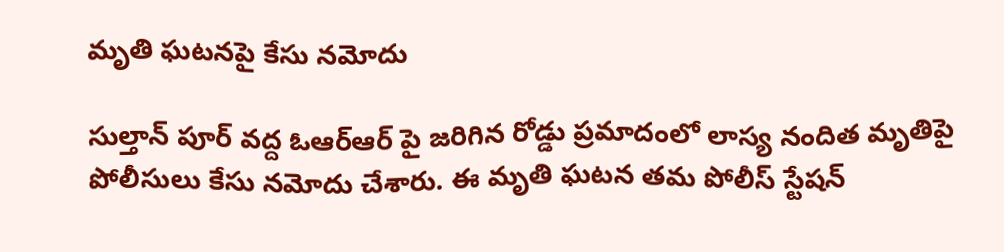మృతి ఘటనపై కేసు నమోదు

సుల్తాన్ పూర్ వద్ద ఓఆర్ఆర్ పై జరిగిన రోడ్డు ప్రమాదంలో లాస్య నందిత మృతిపై పోలీసులు కేసు నమోదు చేశారు. ఈ మృతి ఘటన తమ పోలీస్ స్టేషన్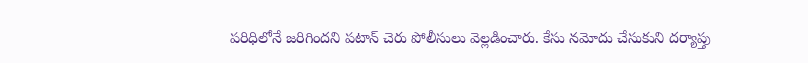పరిధిలోనే జరిగిందని పటాన్ చెరు పోలీసులు వెల్లడించారు. కేసు నమోదు చేసుకుని దర్యాప్తు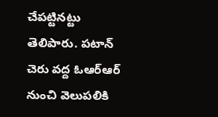చేపట్టినట్టు తెలిపారు. పటాన్ చెరు వద్ద ఓఆర్ఆర్ నుంచి వెలుపలికి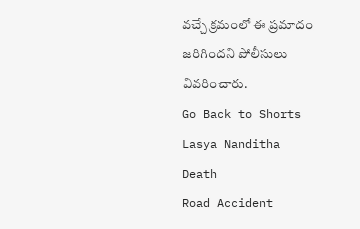వచ్చే క్రమంలో ఈ ప్రమాదం జరిగిందని పోలీసులు వివరించారు.
Go Back to Shorts
Lasya Nanditha
Death
Road Accident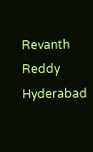Revanth Reddy
Hyderabad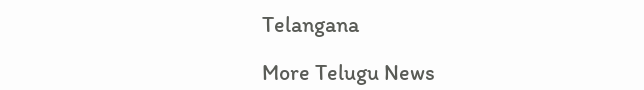Telangana

More Telugu News